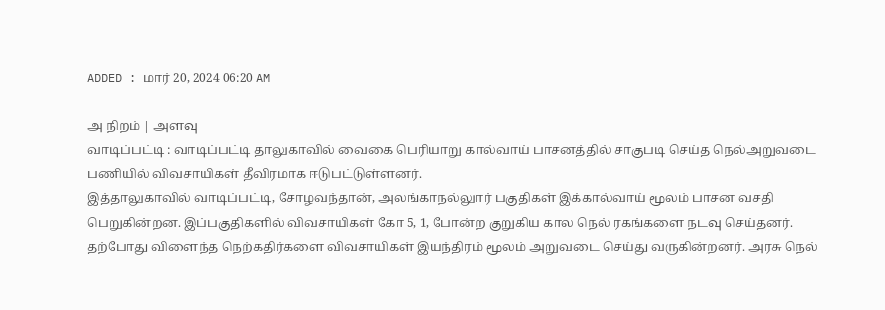ADDED : மார் 20, 2024 06:20 AM

அ நிறம் | அளவு
வாடிப்பட்டி : வாடிப்பட்டி தாலுகாவில் வைகை பெரியாறு கால்வாய் பாசனத்தில் சாகுபடி செய்த நெல்அறுவடை பணியில் விவசாயிகள் தீவிரமாக ஈடுபட்டுள்ளனர்.
இத்தாலுகாவில் வாடிப்பட்டி, சோழவந்தான், அலங்காநல்லுார் பகுதிகள் இக்கால்வாய் மூலம் பாசன வசதி பெறுகின்றன. இப்பகுதிகளில் விவசாயிகள் கோ 5, 1, போன்ற குறுகிய கால நெல் ரகங்களை நடவு செய்தனர்.
தற்போது விளைந்த நெற்கதிர்களை விவசாயிகள் இயந்திரம் மூலம் அறுவடை செய்து வருகின்றனர். அரசு நெல்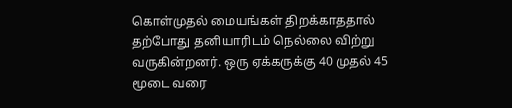கொள்முதல் மையங்கள் திறக்காததால் தற்போது தனியாரிடம் நெல்லை விற்று வருகின்றனர். ஒரு ஏக்கருக்கு 40 முதல் 45 மூடை வரை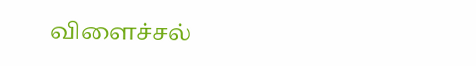விளைச்சல்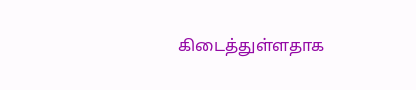கிடைத்துள்ளதாக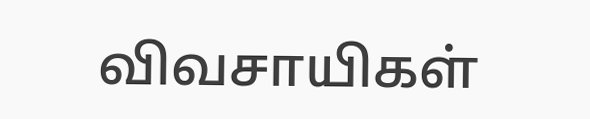விவசாயிகள்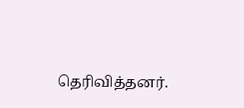தெரிவித்தனர்.